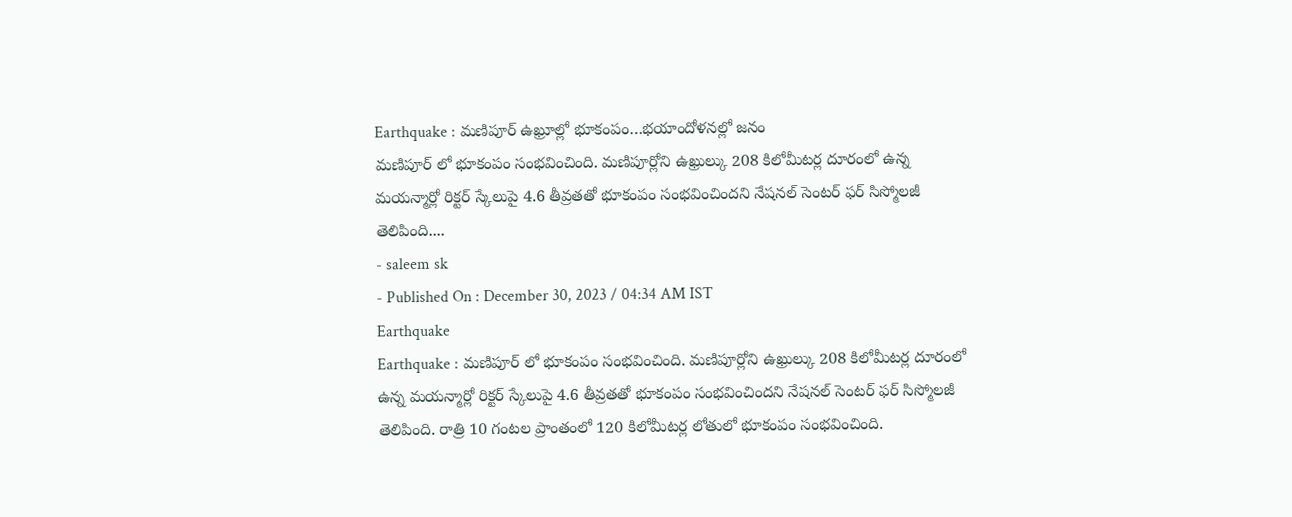Earthquake : మణిపూర్ ఉఖ్రూల్లో భూకంపం…భయాందోళనల్లో జనం
మణిపూర్ లో భూకంపం సంభవించింది. మణిపూర్లోని ఉఖ్రుల్కు 208 కిలోమీటర్ల దూరంలో ఉన్న మయన్మార్లో రిక్టర్ స్కేలుపై 4.6 తీవ్రతతో భూకంపం సంభవించిందని నేషనల్ సెంటర్ ఫర్ సిస్మోలజీ తెలిపింది....
- saleem sk
- Published On : December 30, 2023 / 04:34 AM IST
Earthquake
Earthquake : మణిపూర్ లో భూకంపం సంభవించింది. మణిపూర్లోని ఉఖ్రుల్కు 208 కిలోమీటర్ల దూరంలో ఉన్న మయన్మార్లో రిక్టర్ స్కేలుపై 4.6 తీవ్రతతో భూకంపం సంభవించిందని నేషనల్ సెంటర్ ఫర్ సిస్మోలజీ తెలిపింది. రాత్రి 10 గంటల ప్రాంతంలో 120 కిలోమీటర్ల లోతులో భూకంపం సంభవించింది.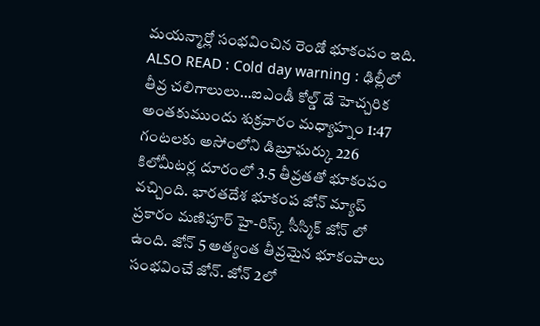మయన్మార్లో సంభవించిన రెండో భూకంపం ఇది.
ALSO READ : Cold day warning : ఢిల్లీలో తీవ్ర చలిగాలులు…ఐఎండీ కోల్డ్ డే హెచ్చరిక
అంతకుముందు శుక్రవారం మధ్యాహ్నం 1:47 గంటలకు అసోంలోని డిబ్రూఘర్కు 226 కిలోమీటర్ల దూరంలో 3.5 తీవ్రతతో భూకంపం వచ్చింది. భారతదేశ భూకంప జోన్ మ్యాప్ ప్రకారం మణిపూర్ హై-రిస్క్ సీస్మిక్ జోన్ లో ఉంది. జోన్ 5 అత్యంత తీవ్రమైన భూకంపాలు సంభవించే జోన్. జోన్ 2లో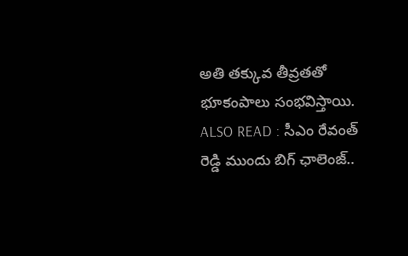అతి తక్కువ తీవ్రతతో భూకంపాలు సంభవిస్తాయి.
ALSO READ : సీఎం రేవంత్ రెడ్డి ముందు బిగ్ ఛాలెంజ్..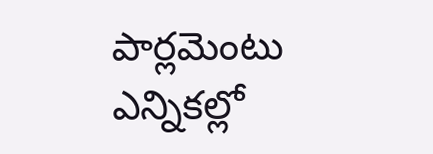పార్లమెంటు ఎన్నికల్లో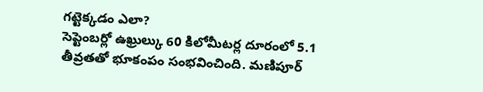గట్టెక్కడం ఎలా?
సెప్టెంబర్లో ఉఖ్రుల్కు 60 కిలోమీటర్ల దూరంలో 5.1 తీవ్రతతో భూకంపం సంభవించింది. మణిపూర్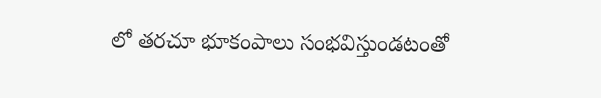లో తరచూ భూకంపాలు సంభవిస్తుండటంతో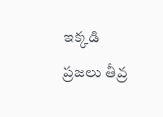ఇక్కడి ప్రజలు తీవ్ర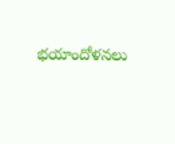భయాందోళనలు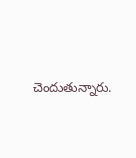చెందుతున్నారు.